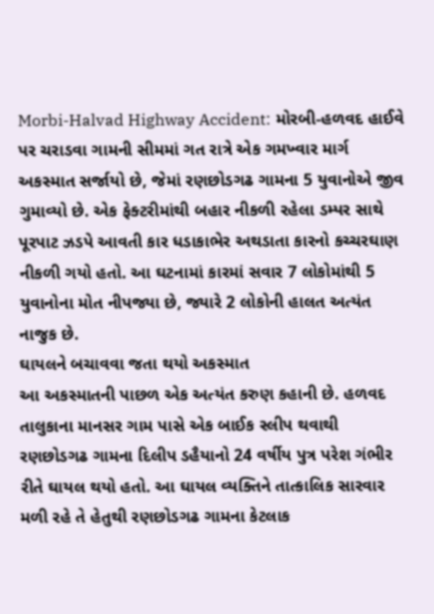Morbi-Halvad Highway Accident: મોરબી-હળવદ હાઈવે પર ચરાડવા ગામની સીમમાં ગત રાત્રે એક ગમખ્વાર માર્ગ અકસ્માત સર્જાયો છે, જેમાં રણછોડગઢ ગામના 5 યુવાનોએ જીવ ગુમાવ્યો છે. એક ફેક્ટરીમાંથી બહાર નીકળી રહેલા ડમ્પર સાથે પૂરપાટ ઝડપે આવતી કાર ધડાકાભેર અથડાતા કારનો કચ્ચરઘાણ નીકળી ગયો હતો. આ ઘટનામાં કારમાં સવાર 7 લોકોમાંથી 5 યુવાનોના મોત નીપજ્યા છે, જ્યારે 2 લોકોની હાલત અત્યંત નાજુક છે.
ઘાયલને બચાવવા જતા થયો અકસ્માત
આ અકસ્માતની પાછળ એક અત્યંત કરુણ કહાની છે. હળવદ તાલુકાના માનસર ગામ પાસે એક બાઈક સ્લીપ થવાથી રણછોડગઢ ગામના દિલીપ ડહૈયાનો 24 વર્ષીય પુત્ર પરેશ ગંભીર રીતે ઘાયલ થયો હતો. આ ઘાયલ વ્યક્તિને તાત્કાલિક સારવાર મળી રહે તે હેતુથી રણછોડગઢ ગામના કેટલાક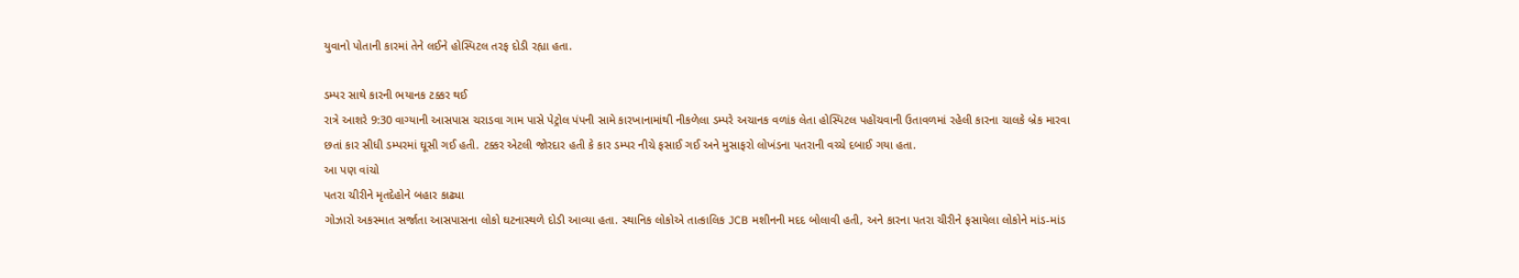યુવાનો પોતાની કારમાં તેને લઈને હોસ્પિટલ તરફ દોડી રહ્યા હતા.

ડમ્પર સાથે કારની ભયાનક ટક્કર થઈ
રાત્રે આશરે 9:30 વાગ્યાની આસપાસ ચરાડવા ગામ પાસે પેટ્રોલ પંપની સામે કારખાનામાંથી નીકળેલા ડમ્પરે અચાનક વળાંક લેતા હોસ્પિટલ પહોંચવાની ઉતાવળમાં રહેલી કારના ચાલકે બ્રેક મારવા છતાં કાર સીધી ડમ્પરમાં ઘૂસી ગઈ હતી. ટક્કર એટલી જોરદાર હતી કે કાર ડમ્પર નીચે ફસાઈ ગઈ અને મુસાફરો લોખંડના પતરાની વચ્ચે દબાઈ ગયા હતા.
આ પણ વાંચો
પતરા ચીરીને મૃતદેહોને બહાર કાઢ્યા
ગોઝારો અકસ્માત સર્જાતા આસપાસના લોકો ઘટનાસ્થળે દોડી આવ્યા હતા. સ્થાનિક લોકોએ તાત્કાલિક JCB મશીનની મદદ બોલાવી હતી, અને કારના પતરા ચીરીને ફસાયેલા લોકોને માંડ-માંડ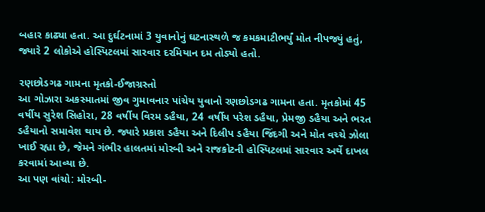બહાર કાઢ્યા હતા. આ દુર્ઘટનામાં 3 યુવાનોનું ઘટનાસ્થળે જ કમકમાટીભર્યું મોત નીપજ્યું હતું, જ્યારે 2 લોકોએ હોસ્પિટલમાં સારવાર દરમિયાન દમ તોડ્યો હતો.

રણછોડગઢ ગામના મૃતકો-ઈજાગ્રસ્તો
આ ગોઝારા અકસ્માતમાં જીવ ગુમાવનાર પાંચેય યુવાનો રણછોડગઢ ગામના હતા. મૃતકોમાં 45 વર્ષીય સુરેશ સિહોરા, 28 વર્ષીય વિરમ ડહૈયા, 24 વર્ષીય પરેશ ડહૈયા, પ્રેમજી ડહૈયા અને ભરત ડહૈયાનો સમાવેશ થાય છે. જ્યારે પ્રકાશ ડહૈયા અને દિલીપ ડહૈયા જિંદગી અને મોત વચ્ચે ઝોલા ખાઈ રહ્યા છે, જેમને ગંભીર હાલતમાં મોરબી અને રાજકોટની હોસ્પિટલમાં સારવાર અર્થે દાખલ કરવામાં આવ્યા છે.
આ પણ વાંચો: મોરબી-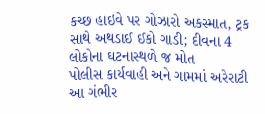કચ્છ હાઇવે પર ગોઝારો અકસ્માત, ટ્રક સાથે અથડાઈ ઈકો ગાડી; દીવના 4 લોકોના ઘટનાસ્થળે જ મોત
પોલીસ કાર્યવાહી અને ગામમાં અરેરાટી
આ ગંભીર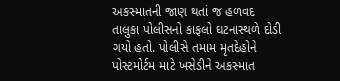અકસ્માતની જાણ થતાં જ હળવદ તાલુકા પોલીસનો કાફલો ઘટનાસ્થળે દોડી ગયો હતો. પોલીસે તમામ મૃતદેહોને પોસ્ટમોર્ટમ માટે ખસેડીને અકસ્માત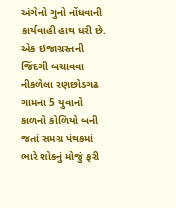અંગેનો ગુનો નોંધવાની કાર્યવાહી હાથ ધરી છે. એક ઇજાગ્રસ્તની જિંદગી બચાવવા નીકળેલા રણછોડગઢ ગામના 5 યુવાનો કાળનો કોળિયો બની જતાં સમગ્ર પંથકમાં ભારે શોકનું મોજું ફરી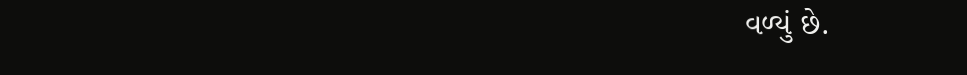વળ્યું છે.